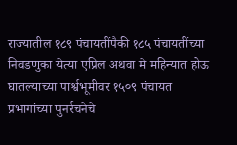राज्यातील १८९ पंचायतींपैकी १८५ पंचायतींच्या निवडणुका येत्या एप्रिल अथवा मे महिन्यात होऊ घातल्याच्या पार्श्वभूमीवर १५०९ पंचायत प्रभागांच्या पुनर्रचनेचे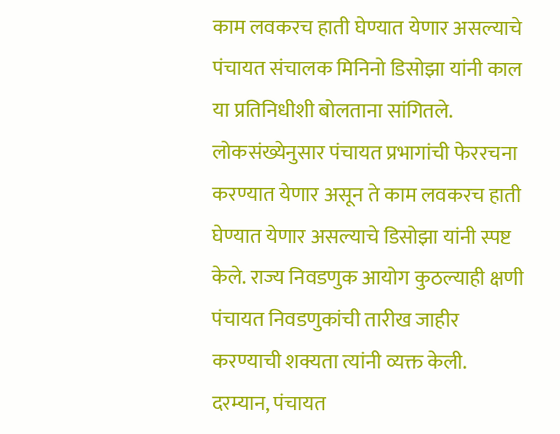काम लवकरच हाती घेण्यात येणार असल्याचे पंचायत संचालक मिनिनो डिसोझा यांनी काल या प्रतिनिधीशी बोलताना सांगितले.
लोकसंख्येनुसार पंचायत प्रभागांची फेररचना करण्यात येणार असून ते काम लवकरच हाती घेण्यात येणार असल्याचे डिसोझा यांनी स्पष्ट केले. राज्य निवडणुक आयोग कुठल्याही क्षणी पंचायत निवडणुकांची तारीख जाहीर करण्याची शक्यता त्यांनी व्यक्त केली.
दरम्यान, पंचायत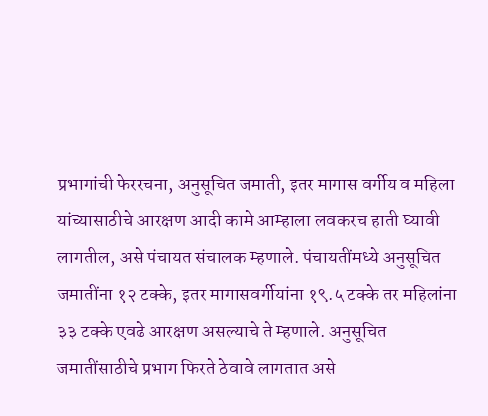प्रभागांची फेररचना, अनुसूचित जमाती, इतर मागास वर्गीय व महिला यांच्यासाठीचे आरक्षण आदी कामे आम्हाला लवकरच हाती घ्यावी लागतील, असे पंचायत संचालक म्हणाले. पंचायतींमध्ये अनुसूचित जमातींना १२ टक्के, इतर मागासवर्गीयांना १९.५ टक्के तर महिलांना ३३ टक्के एवढे आरक्षण असल्याचे ते म्हणाले. अनुसूचित जमातींसाठीचे प्रभाग फिरते ठेवावे लागतात असे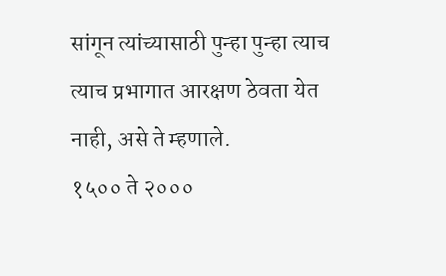सांगून त्यांच्यासाठी पुन्हा पुन्हा त्याच त्याच प्रभागात आरक्षण ठेवता येत नाही, असे ते म्हणाले.
१५०० ते २०००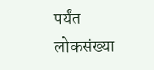पर्यंत लोकसंख्या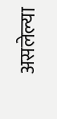असलेल्या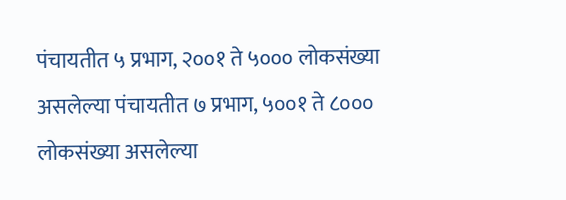पंचायतीत ५ प्रभाग, २००१ ते ५००० लोकसंख्या असलेल्या पंचायतीत ७ प्रभाग, ५००१ ते ८००० लोकसंख्या असलेल्या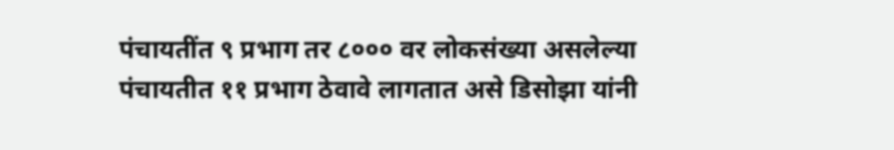पंचायतींत ९ प्रभाग तर ८००० वर लोकसंख्या असलेल्या पंचायतीत ११ प्रभाग ठेवावे लागतात असे डिसोझा यांनी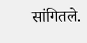सांगितले.